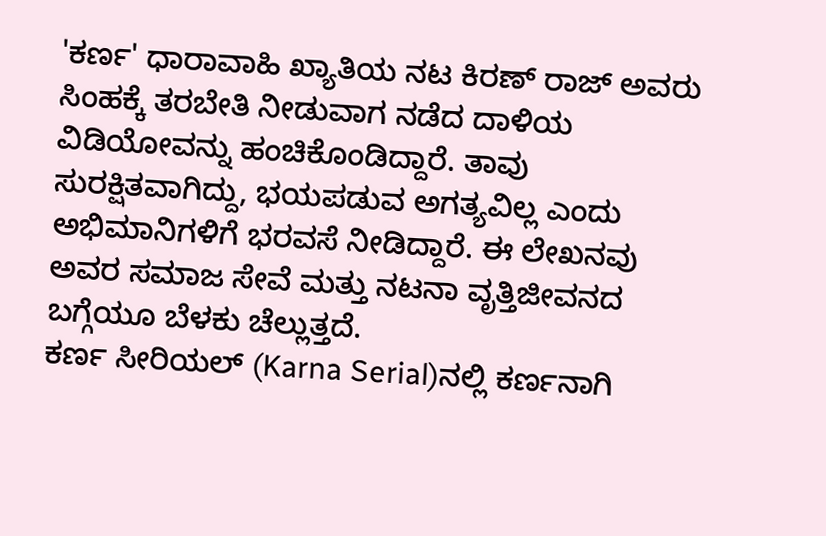'ಕರ್ಣ' ಧಾರಾವಾಹಿ ಖ್ಯಾತಿಯ ನಟ ಕಿರಣ್ ರಾಜ್ ಅವರು ಸಿಂಹಕ್ಕೆ ತರಬೇತಿ ನೀಡುವಾಗ ನಡೆದ ದಾಳಿಯ ವಿಡಿಯೋವನ್ನು ಹಂಚಿಕೊಂಡಿದ್ದಾರೆ. ತಾವು ಸುರಕ್ಷಿತವಾಗಿದ್ದು, ಭಯಪಡುವ ಅಗತ್ಯವಿಲ್ಲ ಎಂದು ಅಭಿಮಾನಿಗಳಿಗೆ ಭರವಸೆ ನೀಡಿದ್ದಾರೆ. ಈ ಲೇಖನವು ಅವರ ಸಮಾಜ ಸೇವೆ ಮತ್ತು ನಟನಾ ವೃತ್ತಿಜೀವನದ ಬಗ್ಗೆಯೂ ಬೆಳಕು ಚೆಲ್ಲುತ್ತದೆ.
ಕರ್ಣ ಸೀರಿಯಲ್ (Karna Serial)ನಲ್ಲಿ ಕರ್ಣನಾಗಿ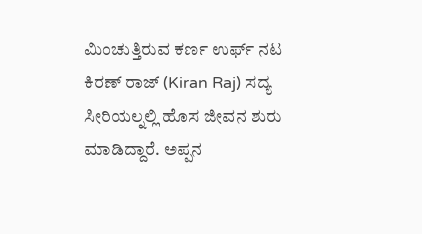ಮಿಂಚುತ್ತಿರುವ ಕರ್ಣ ಉರ್ಫ್ ನಟ ಕಿರಣ್ ರಾಜ್ (Kiran Raj) ಸದ್ಯ ಸೀರಿಯಲ್ನಲ್ಲಿ ಹೊಸ ಜೀವನ ಶುರು ಮಾಡಿದ್ದಾರೆ. ಅಪ್ಪನ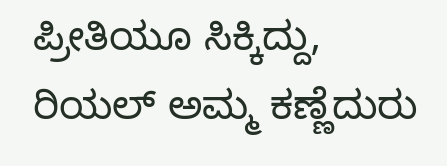ಪ್ರೀತಿಯೂ ಸಿಕ್ಕಿದ್ದು, ರಿಯಲ್ ಅಮ್ಮ ಕಣ್ಣೆದುರು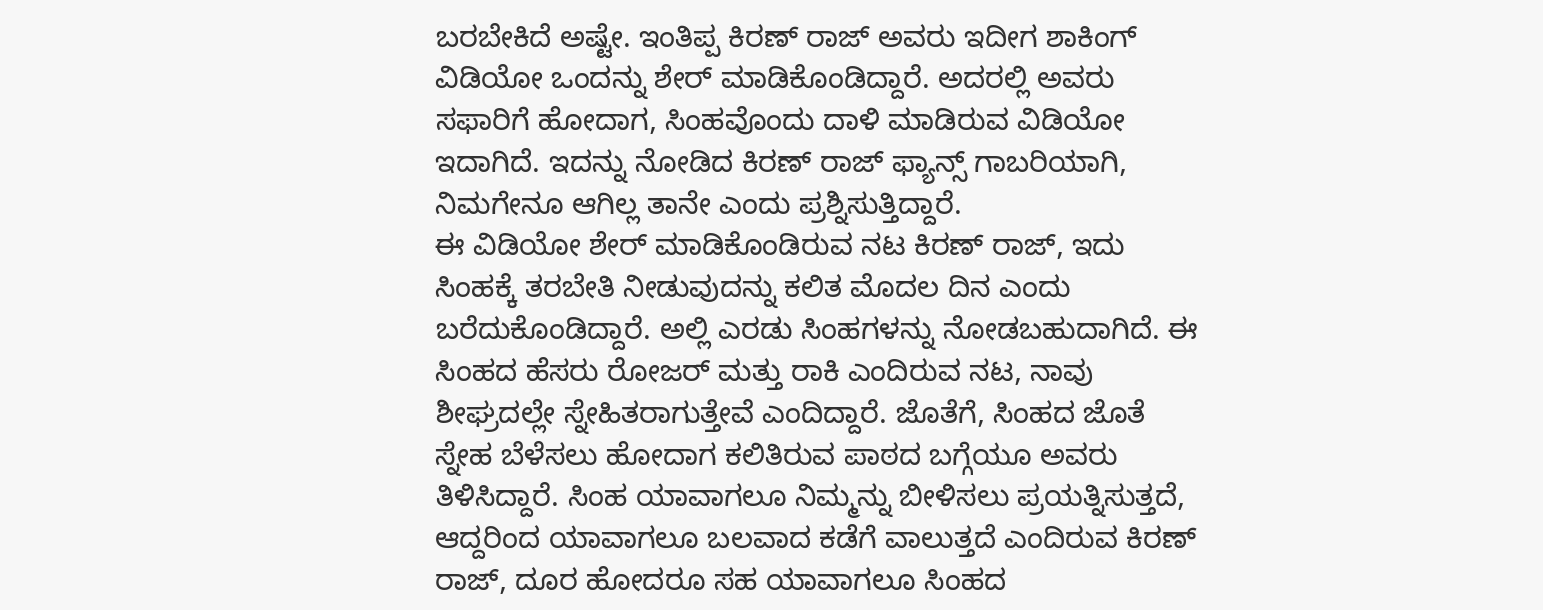ಬರಬೇಕಿದೆ ಅಷ್ಟೇ. ಇಂತಿಪ್ಪ ಕಿರಣ್ ರಾಜ್ ಅವರು ಇದೀಗ ಶಾಕಿಂಗ್ ವಿಡಿಯೋ ಒಂದನ್ನು ಶೇರ್ ಮಾಡಿಕೊಂಡಿದ್ದಾರೆ. ಅದರಲ್ಲಿ ಅವರು ಸಫಾರಿಗೆ ಹೋದಾಗ, ಸಿಂಹವೊಂದು ದಾಳಿ ಮಾಡಿರುವ ವಿಡಿಯೋ ಇದಾಗಿದೆ. ಇದನ್ನು ನೋಡಿದ ಕಿರಣ್ ರಾಜ್ ಫ್ಯಾನ್ಸ್ ಗಾಬರಿಯಾಗಿ, ನಿಮಗೇನೂ ಆಗಿಲ್ಲ ತಾನೇ ಎಂದು ಪ್ರಶ್ನಿಸುತ್ತಿದ್ದಾರೆ.
ಈ ವಿಡಿಯೋ ಶೇರ್ ಮಾಡಿಕೊಂಡಿರುವ ನಟ ಕಿರಣ್ ರಾಜ್, ಇದು ಸಿಂಹಕ್ಕೆ ತರಬೇತಿ ನೀಡುವುದನ್ನು ಕಲಿತ ಮೊದಲ ದಿನ ಎಂದು ಬರೆದುಕೊಂಡಿದ್ದಾರೆ. ಅಲ್ಲಿ ಎರಡು ಸಿಂಹಗಳನ್ನು ನೋಡಬಹುದಾಗಿದೆ. ಈ ಸಿಂಹದ ಹೆಸರು ರೋಜರ್ ಮತ್ತು ರಾಕಿ ಎಂದಿರುವ ನಟ, ನಾವು ಶೀಘ್ರದಲ್ಲೇ ಸ್ನೇಹಿತರಾಗುತ್ತೇವೆ ಎಂದಿದ್ದಾರೆ. ಜೊತೆಗೆ, ಸಿಂಹದ ಜೊತೆ ಸ್ನೇಹ ಬೆಳೆಸಲು ಹೋದಾಗ ಕಲಿತಿರುವ ಪಾಠದ ಬಗ್ಗೆಯೂ ಅವರು ತಿಳಿಸಿದ್ದಾರೆ. ಸಿಂಹ ಯಾವಾಗಲೂ ನಿಮ್ಮನ್ನು ಬೀಳಿಸಲು ಪ್ರಯತ್ನಿಸುತ್ತದೆ, ಆದ್ದರಿಂದ ಯಾವಾಗಲೂ ಬಲವಾದ ಕಡೆಗೆ ವಾಲುತ್ತದೆ ಎಂದಿರುವ ಕಿರಣ್ ರಾಜ್, ದೂರ ಹೋದರೂ ಸಹ ಯಾವಾಗಲೂ ಸಿಂಹದ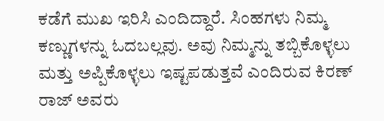ಕಡೆಗೆ ಮುಖ ಇರಿಸಿ ಎಂದಿದ್ದಾರೆ. ಸಿಂಹಗಳು ನಿಮ್ಮ ಕಣ್ಣುಗಳನ್ನು ಓದಬಲ್ಲವು. ಅವು ನಿಮ್ಮನ್ನು ತಬ್ಬಿಕೊಳ್ಳಲು ಮತ್ತು ಅಪ್ಪಿಕೊಳ್ಳಲು ಇಷ್ಟಪಡುತ್ತವೆ ಎಂದಿರುವ ಕಿರಣ್ ರಾಜ್ ಅವರು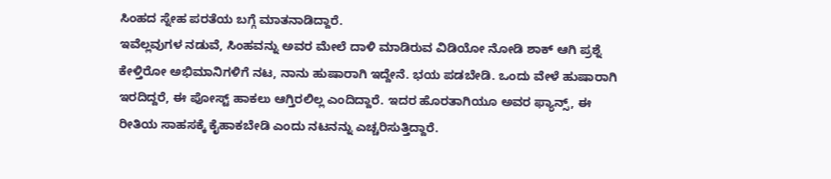ಸಿಂಹದ ಸ್ನೇಹ ಪರತೆಯ ಬಗ್ಗೆ ಮಾತನಾಡಿದ್ದಾರೆ.
ಇವೆಲ್ಲವುಗಳ ನಡುವೆ, ಸಿಂಹವನ್ನು ಅವರ ಮೇಲೆ ದಾಳಿ ಮಾಡಿರುವ ವಿಡಿಯೋ ನೋಡಿ ಶಾಕ್ ಆಗಿ ಪ್ರಶ್ನೆ ಕೇಳ್ತಿರೋ ಅಭಿಮಾನಿಗಳಿಗೆ ನಟ, ನಾನು ಹುಷಾರಾಗಿ ಇದ್ದೇನೆ. ಭಯ ಪಡಬೇಡಿ. ಒಂದು ವೇಳೆ ಹುಷಾರಾಗಿ ಇರದಿದ್ದರೆ, ಈ ಪೋಸ್ಟ್ ಹಾಕಲು ಆಗ್ತಿರಲಿಲ್ಲ ಎಂದಿದ್ದಾರೆ. ಇದರ ಹೊರತಾಗಿಯೂ ಅವರ ಫ್ಯಾನ್ಸ್, ಈ ರೀತಿಯ ಸಾಹಸಕ್ಕೆ ಕೈಹಾಕಬೇಡಿ ಎಂದು ನಟನನ್ನು ಎಚ್ಚರಿಸುತ್ತಿದ್ದಾರೆ.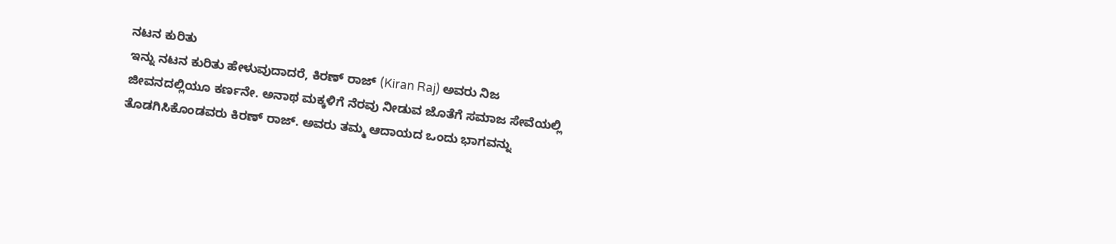ನಟನ ಕುರಿತು
ಇನ್ನು ನಟನ ಕುರಿತು ಹೇಳುವುದಾದರೆ, ಕಿರಣ್ ರಾಜ್ (Kiran Raj) ಅವರು ನಿಜ ಜೀವನದಲ್ಲಿಯೂ ಕರ್ಣನೇ. ಅನಾಥ ಮಕ್ಕಳಿಗೆ ನೆರವು ನೀಡುವ ಜೊತೆಗೆ ಸಮಾಜ ಸೇವೆಯಲ್ಲಿ ತೊಡಗಿಸಿಕೊಂಡವರು ಕಿರಣ್ ರಾಜ್. ಅವರು ತಮ್ಮ ಆದಾಯದ ಒಂದು ಭಾಗವನ್ನು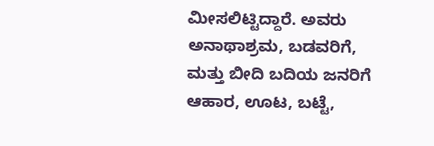ಮೀಸಲಿಟ್ಟಿದ್ದಾರೆ. ಅವರು ಅನಾಥಾಶ್ರಮ, ಬಡವರಿಗೆ, ಮತ್ತು ಬೀದಿ ಬದಿಯ ಜನರಿಗೆ ಆಹಾರ, ಊಟ, ಬಟ್ಟೆ,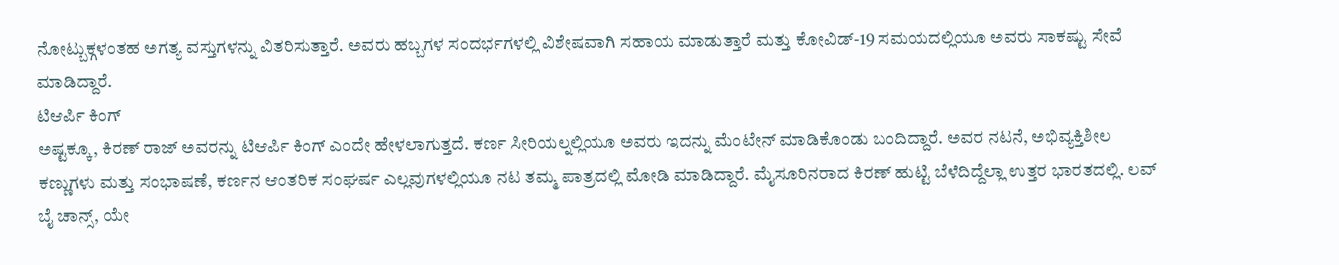ನೋಟ್ಬುಕ್ಗಳಂತಹ ಅಗತ್ಯ ವಸ್ತುಗಳನ್ನು ವಿತರಿಸುತ್ತಾರೆ. ಅವರು ಹಬ್ಬಗಳ ಸಂದರ್ಭಗಳಲ್ಲಿ ವಿಶೇಷವಾಗಿ ಸಹಾಯ ಮಾಡುತ್ತಾರೆ ಮತ್ತು ಕೋವಿಡ್-19 ಸಮಯದಲ್ಲಿಯೂ ಅವರು ಸಾಕಷ್ಟು ಸೇವೆ ಮಾಡಿದ್ದಾರೆ.
ಟಿಆರ್ಪಿ ಕಿಂಗ್
ಅಷ್ಟಕ್ಕೂ, ಕಿರಣ್ ರಾಜ್ ಅವರನ್ನು ಟಿಆರ್ಪಿ ಕಿಂಗ್ ಎಂದೇ ಹೇಳಲಾಗುತ್ತದೆ. ಕರ್ಣ ಸೀರಿಯಲ್ನಲ್ಲಿಯೂ ಅವರು ಇದನ್ನು ಮೆಂಟೇನ್ ಮಾಡಿಕೊಂಡು ಬಂದಿದ್ದಾರೆ. ಅವರ ನಟನೆ, ಅಭಿವ್ಯಕ್ತಿಶೀಲ ಕಣ್ಣುಗಳು ಮತ್ತು ಸಂಭಾಷಣೆ, ಕರ್ಣನ ಆಂತರಿಕ ಸಂಘರ್ಷ ಎಲ್ಲವುಗಳಲ್ಲಿಯೂ ನಟ ತಮ್ಮ ಪಾತ್ರದಲ್ಲಿ ಮೋಡಿ ಮಾಡಿದ್ದಾರೆ. ಮೈಸೂರಿನರಾದ ಕಿರಣ್ ಹುಟ್ಟಿ ಬೆಳೆದಿದ್ದೆಲ್ಲಾ ಉತ್ತರ ಭಾರತದಲ್ಲಿ. ಲವ್ ಬೈ ಚಾನ್ಸ್, ಯೇ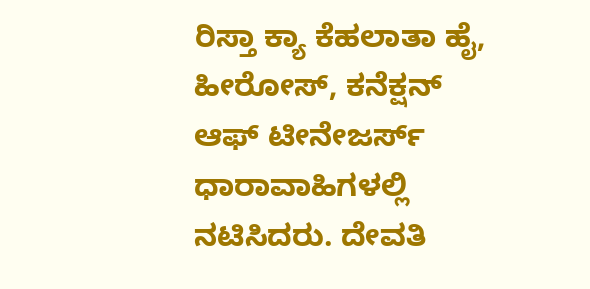ರಿಸ್ತಾ ಕ್ಯಾ ಕೆಹಲಾತಾ ಹೈ, ಹೀರೋಸ್, ಕನೆಕ್ಷನ್ ಆಫ್ ಟೀನೇಜರ್ಸ್ ಧಾರಾವಾಹಿಗಳಲ್ಲಿ ನಟಿಸಿದರು. ದೇವತಿ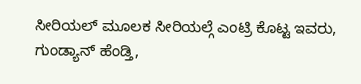ಸೀರಿಯಲ್ ಮೂಲಕ ಸೀರಿಯಲ್ಗೆ ಎಂಟ್ರಿ ಕೊಟ್ಟ ಇವರು, ಗುಂಡ್ಯಾನ್ ಹೆಂಡ್ತಿ,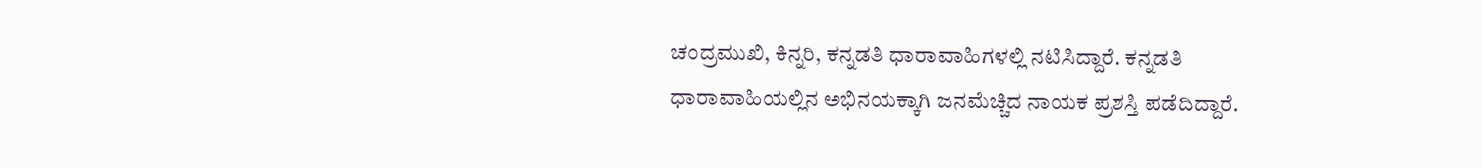ಚಂದ್ರಮುಖಿ, ಕಿನ್ನರಿ, ಕನ್ನಡತಿ ಧಾರಾವಾಹಿಗಳಲ್ಲಿ ನಟಿಸಿದ್ದಾರೆ. ಕನ್ನಡತಿ ಧಾರಾವಾಹಿಯಲ್ಲಿನ ಅಭಿನಯಕ್ಕಾಗಿ ಜನಮೆಚ್ಚಿದ ನಾಯಕ ಪ್ರಶಸ್ತಿ ಪಡೆದಿದ್ದಾರೆ.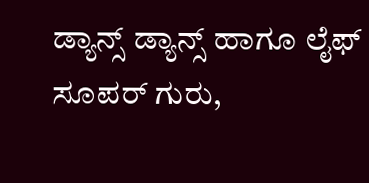ಡ್ಯಾನ್ಸ್ ಡ್ಯಾನ್ಸ್ ಹಾಗೂ ಲೈಫ್ ಸೂಪರ್ ಗುರು,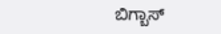ಬಿಗ್ಬಾಸ್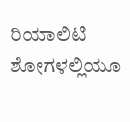ರಿಯಾಲಿಟಿ ಶೋಗಳಲ್ಲಿಯೂ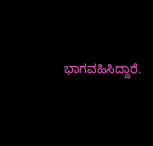ಭಾಗವಹಿಸಿದ್ದಾರೆ.